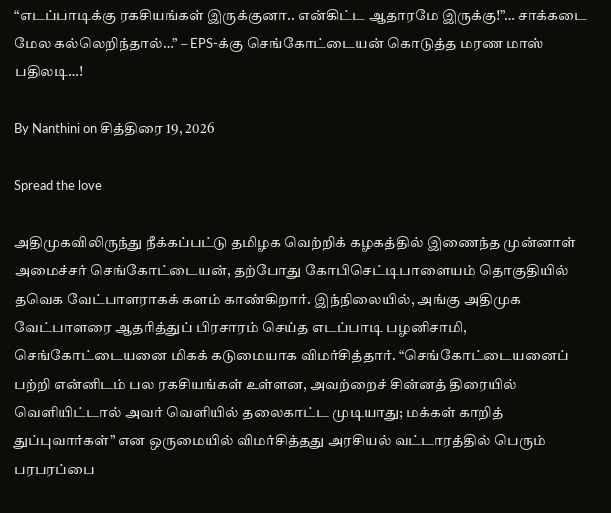“எடப்பாடிக்கு ரகசியங்கள் இருக்குனா.. என்கிட்ட ஆதாரமே இருக்கு!”… சாக்கடை மேல கல்லெறிந்தால்…” – EPS-க்கு செங்கோட்டையன் கொடுத்த மரண மாஸ் பதிலடி…!

By Nanthini on சித்திரை 19, 2026

Spread the love

அதிமுகவிலிருந்து நீக்கப்பட்டு தமிழக வெற்றிக் கழகத்தில் இணைந்த முன்னாள் அமைச்சர் செங்கோட்டையன், தற்போது கோபிசெட்டிபாளையம் தொகுதியில் தவெக வேட்பாளராகக் களம் காண்கிறார். இந்நிலையில், அங்கு அதிமுக வேட்பாளரை ஆதரித்துப் பிரசாரம் செய்த எடப்பாடி பழனிசாமி, செங்கோட்டையனை மிகக் கடுமையாக விமர்சித்தார். “செங்கோட்டையனைப் பற்றி என்னிடம் பல ரகசியங்கள் உள்ளன, அவற்றைச் சின்னத் திரையில் வெளியிட்டால் அவர் வெளியில் தலைகாட்ட முடியாது; மக்கள் காறித் துப்புவார்கள்” என ஒருமையில் விமர்சித்தது அரசியல் வட்டாரத்தில் பெரும் பரபரப்பை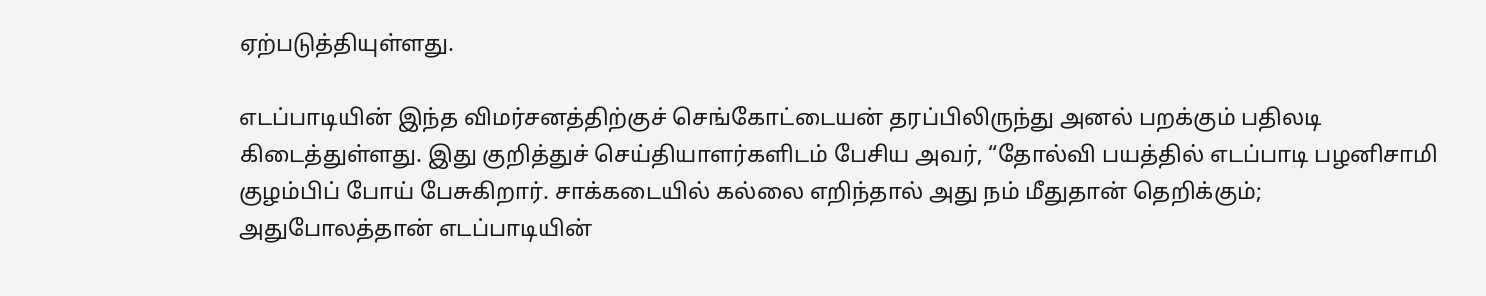ஏற்படுத்தியுள்ளது.

எடப்பாடியின் இந்த விமர்சனத்திற்குச் செங்கோட்டையன் தரப்பிலிருந்து அனல் பறக்கும் பதிலடி கிடைத்துள்ளது. இது குறித்துச் செய்தியாளர்களிடம் பேசிய அவர், “தோல்வி பயத்தில் எடப்பாடி பழனிசாமி குழம்பிப் போய் பேசுகிறார். சாக்கடையில் கல்லை எறிந்தால் அது நம் மீதுதான் தெறிக்கும்; அதுபோலத்தான் எடப்பாடியின்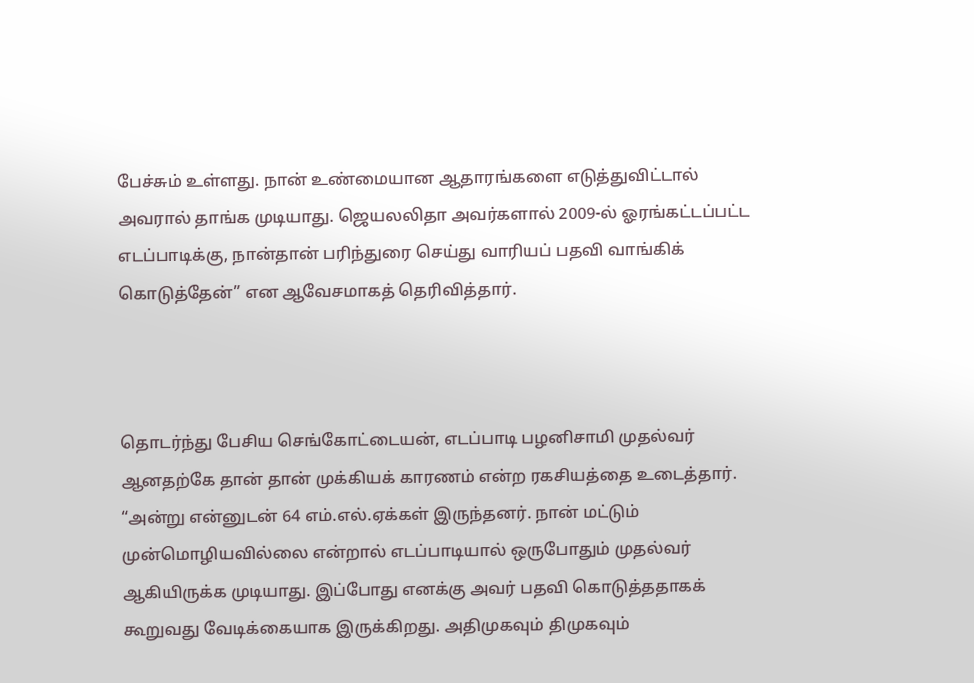பேச்சும் உள்ளது. நான் உண்மையான ஆதாரங்களை எடுத்துவிட்டால் அவரால் தாங்க முடியாது. ஜெயலலிதா அவர்களால் 2009-ல் ஓரங்கட்டப்பட்ட எடப்பாடிக்கு, நான்தான் பரிந்துரை செய்து வாரியப் பதவி வாங்கிக் கொடுத்தேன்” என ஆவேசமாகத் தெரிவித்தார்.



தொடர்ந்து பேசிய செங்கோட்டையன், எடப்பாடி பழனிசாமி முதல்வர் ஆனதற்கே தான் தான் முக்கியக் காரணம் என்ற ரகசியத்தை உடைத்தார். “அன்று என்னுடன் 64 எம்.எல்.ஏக்கள் இருந்தனர். நான் மட்டும் முன்மொழியவில்லை என்றால் எடப்பாடியால் ஒருபோதும் முதல்வர் ஆகியிருக்க முடியாது. இப்போது எனக்கு அவர் பதவி கொடுத்ததாகக் கூறுவது வேடிக்கையாக இருக்கிறது. அதிமுகவும் திமுகவும்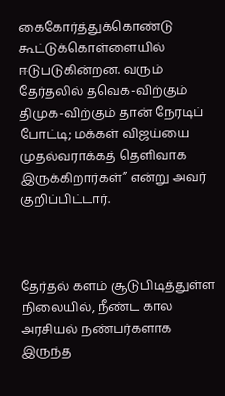கைகோர்த்துக்கொண்டு கூட்டுக்கொள்ளையில் ஈடுபடுகின்றன. வரும் தேர்தலில் தவெக-விற்கும் திமுக-விற்கும் தான் நேரடிப் போட்டி; மக்கள் விஜய்யை முதல்வராக்கத் தெளிவாக இருக்கிறார்கள்” என்று அவர் குறிப்பிட்டார்.



தேர்தல் களம் சூடுபிடித்துள்ள நிலையில், நீண்ட கால அரசியல் நண்பர்களாக இருந்த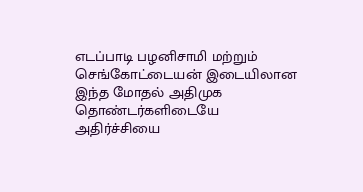எடப்பாடி பழனிசாமி மற்றும் செங்கோட்டையன் இடையிலான இந்த மோதல் அதிமுக தொண்டர்களிடையே அதிர்ச்சியை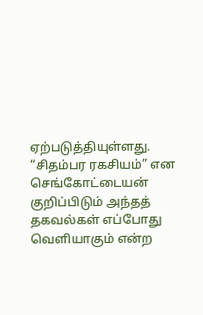ஏற்படுத்தியுள்ளது. “சிதம்பர ரகசியம்” என செங்கோட்டையன் குறிப்பிடும் அந்தத் தகவல்கள் எப்போது வெளியாகும் என்ற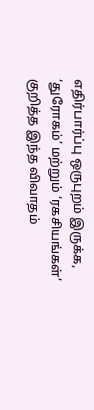எதிர்பார்ப்பு ஒருபுறம் இருக்க, ‘துரோகம்’ மற்றும் ‘ரகசியங்கள்’ குறித்த இந்த விவாதம்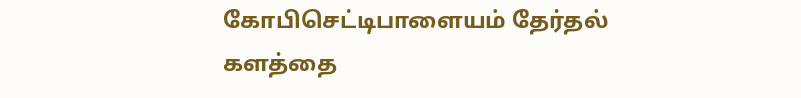கோபிசெட்டிபாளையம் தேர்தல் களத்தை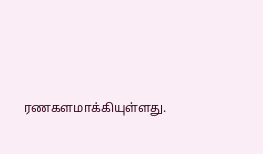ரணகளமாக்கியுள்ளது.